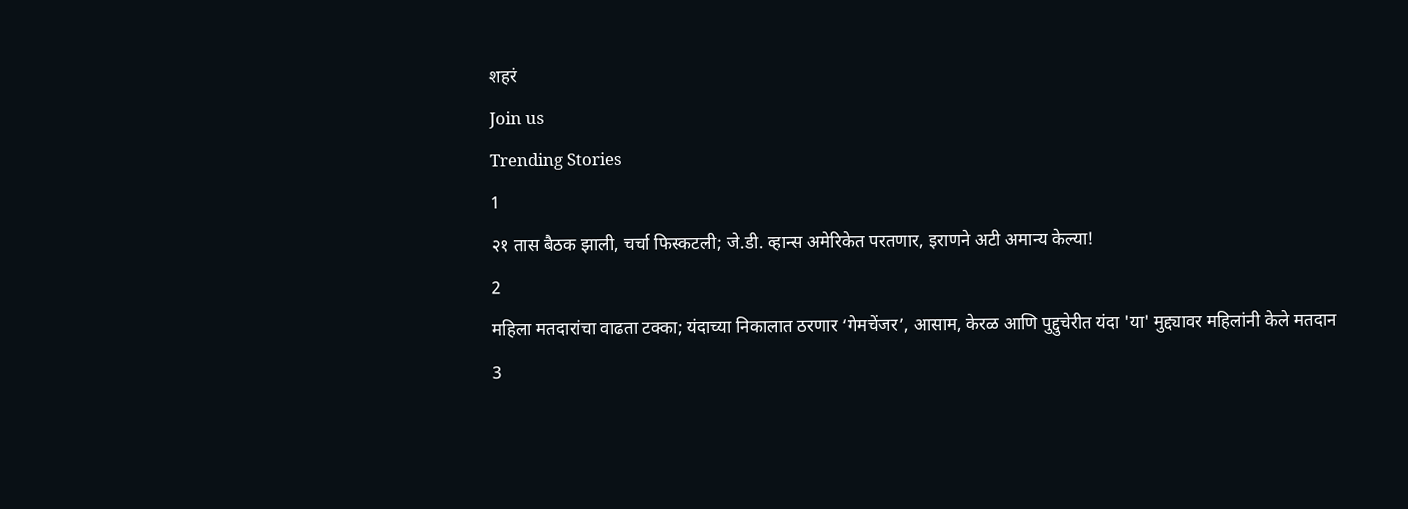शहरं
Join us
Trending Stories
1
२१ तास बैठक झाली, चर्चा फिस्कटली; जे.डी. व्हान्स अमेरिकेत परतणार, इराणने अटी अमान्य केल्या!
2
महिला मतदारांचा वाढता टक्का; यंदाच्या निकालात ठरणार ‘गेमचेंजर’, आसाम, केरळ आणि पुद्दुचेरीत यंदा 'या' मुद्द्यावर महिलांनी केले मतदान
3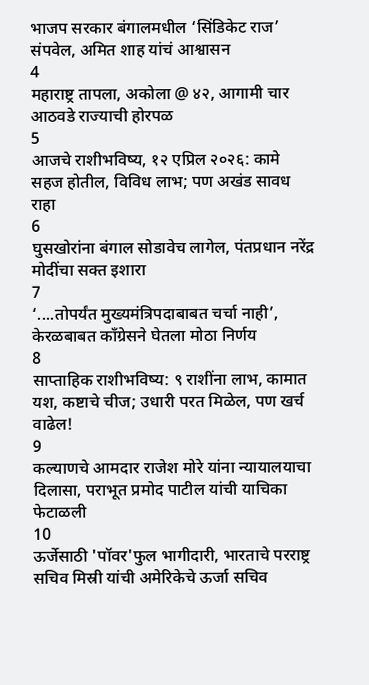भाजप सरकार बंगालमधील ‘सिंडिकेट राज’ संपवेल, अमित शाह यांचं आश्वासन
4
महाराष्ट्र तापला, अकोला @ ४२, आगामी चार आठवडे राज्याची होरपळ
5
आजचे राशीभविष्य, १२ एप्रिल २०२६: कामे सहज होतील, विविध लाभ; पण अखंड सावध राहा
6
घुसखोरांना बंगाल सोडावेच लागेल, पंतप्रधान नरेंद्र मोदींचा सक्त इशारा
7
‘....तोपर्यंत मुख्यमंत्रिपदाबाबत चर्चा नाही’, केरळबाबत काँग्रेसने घेतला मोठा निर्णय
8
साप्ताहिक राशीभविष्य: ९ राशींना लाभ, कामात यश, कष्टाचे चीज; उधारी परत मिळेल, पण खर्च वाढेल!
9
कल्याणचे आमदार राजेश मोरे यांना न्यायालयाचा दिलासा, पराभूत प्रमोद पाटील यांची याचिका फेटाळली
10
ऊर्जेसाठी 'पॉवर'फुल भागीदारी, भारताचे परराष्ट्र सचिव मिस्री यांची अमेरिकेचे ऊर्जा सचिव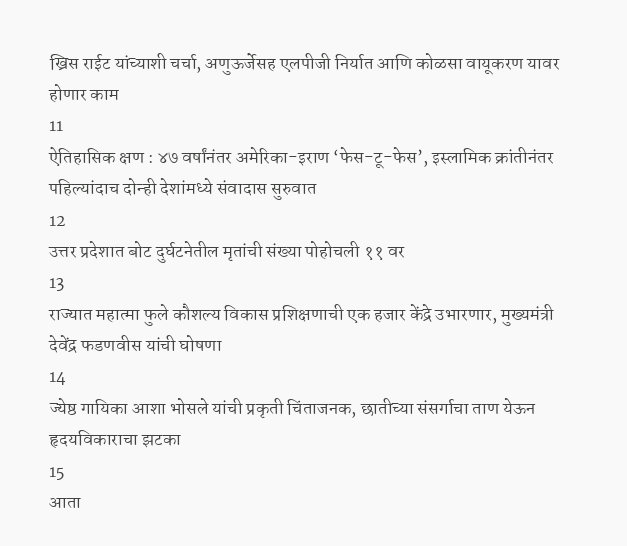ख्रिस राईट यांच्याशी चर्चा, अणुऊर्जेसह एलपीजी निर्यात आणि कोळसा वायूकरण यावर होणार काम
11
ऐतिहासिक क्षण : ४७ वर्षांनंतर अमेरिका-इराण ‘फेस-टू-फेस’, इस्लामिक क्रांतीनंतर पहिल्यांदाच दोन्ही देशांमध्ये संवादास सुरुवात
12
उत्तर प्रदेशात बोट दुर्घटनेतील मृतांची संख्या पोहोचली ११ वर
13
राज्यात महात्मा फुले कौशल्य विकास प्रशिक्षणाची एक हजार केंद्रे उभारणार, मुख्यमंत्री देवेंद्र फडणवीस यांची घोषणा
14
ज्येष्ठ गायिका आशा भोसले यांची प्रकृती चिंताजनक, छातीच्या संसर्गाचा ताण येऊन हृदयविकाराचा झटका
15
आता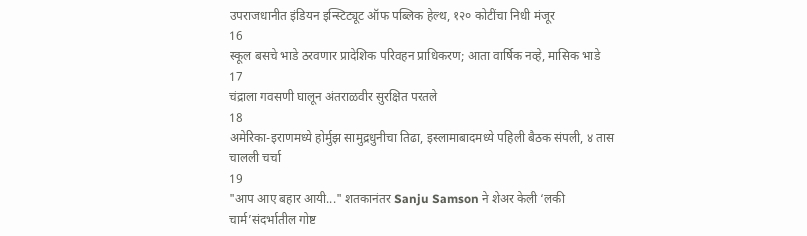उपराजधानीत इंडियन इन्स्टिट्यूट ऑफ पब्लिक हेल्थ, १२० कोटींचा निधी मंजूर
16
स्कूल बसचे भाडे ठरवणार प्रादेशिक परिवहन प्राधिकरण; आता वार्षिक नव्हे, मासिक भाडे
17
चंद्राला गवसणी घालून अंतराळवीर सुरक्षित परतले
18
अमेरिका-इराणमध्ये होर्मुझ सामुद्रधुनीचा तिढा, इस्लामाबादमध्ये पहिली बैठक संपली, ४ तास चालली चर्चा
19
"आप आए बहार आयी..." शतकानंतर Sanju Samson ने शेअर केली ‘लकी चार्म’संदर्भातील गोष्ट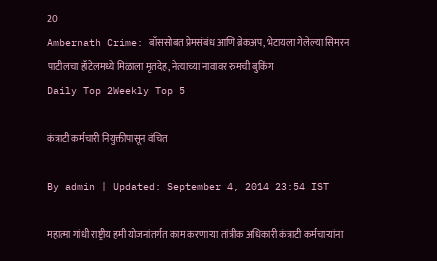20
Ambernath Crime: बॉससोबत प्रेमसंबंध आणि ब्रेकअप, भेटायला गेलेल्या सिमरन पाटीलचा हॉटेलमध्ये मिळाला मृतदेह, नेत्याच्या नावावर रुमची बुकिंग
Daily Top 2Weekly Top 5

कंत्राटी कर्मचारी नियुक्तीपासून वंचित

By admin | Updated: September 4, 2014 23:54 IST

महात्मा गांधी राष्ट्रीय हमी योजनांतर्गत काम करणाऱ्या तांत्रीक अधिकारी कंत्राटी कर्मचाऱ्यांना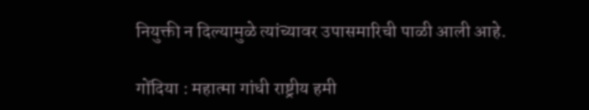नियुक्ती न दिल्यामुळे त्यांच्यावर उपासमारिची पाळी आली आहे.

गोंदिया : महात्मा गांधी राष्ट्रीय हमी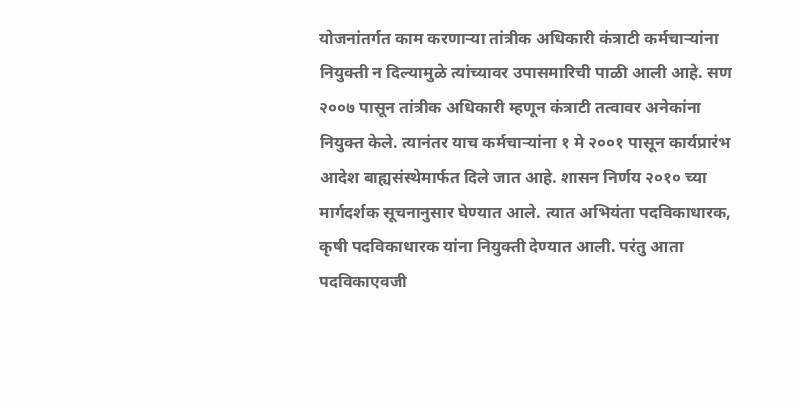योजनांतर्गत काम करणाऱ्या तांत्रीक अधिकारी कंत्राटी कर्मचाऱ्यांना नियुक्ती न दिल्यामुळे त्यांच्यावर उपासमारिची पाळी आली आहे. सण २००७ पासून तांत्रीक अधिकारी म्हणून कंत्राटी तत्वावर अनेकांना नियुक्त केले. त्यानंतर याच कर्मचाऱ्यांना १ मे २००१ पासून कार्यप्रारंभ आदेश बाह्यसंस्थेमार्फत दिले जात आहे. शासन निर्णय २०१० च्या मार्गदर्शक सूचनानुसार घेण्यात आले. त्यात अभियंता पदविकाधारक, कृषी पदविकाधारक यांना नियुक्ती देण्यात आली. परंतु आता पदविकाएवजी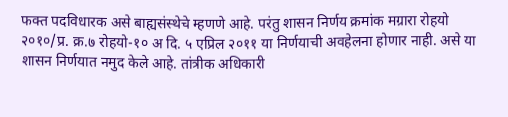फक्त पदविधारक असे बाह्यसंस्थेचे म्हणणे आहे. परंतु शासन निर्णय क्रमांक मग्रारा रोहयो २०१०/प्र. क्र.७ रोहयो-१० अ दि. ५ एप्रिल २०११ या निर्णयाची अवहेलना होणार नाही. असे या शासन निर्णयात नमुद केले आहे. तांत्रीक अधिकारी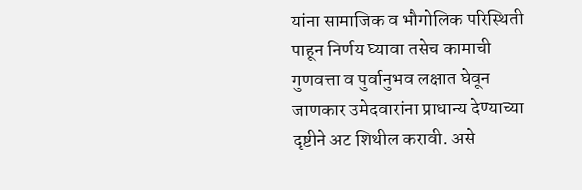यांना सामाजिक व भौगोलिक परिस्थिती पाहून निर्णय घ्यावा तसेच कामाची गुणवत्ता व पुर्वानुभव लक्षात घेवून जाणकार उमेदवारांना प्राधान्य देण्याच्या दृष्टीने अट शिथील करावी. असे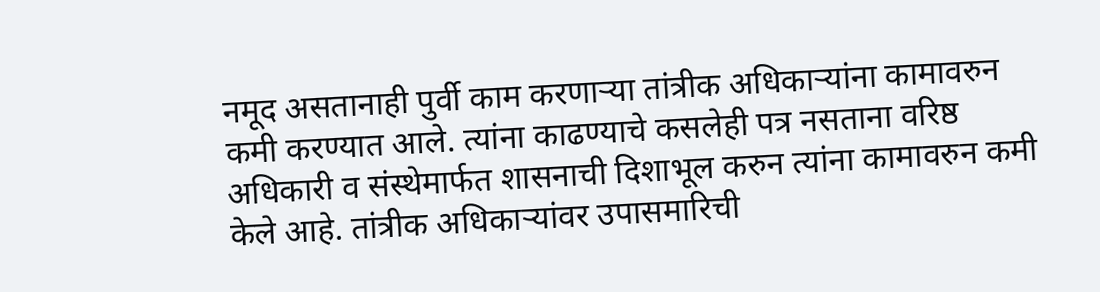नमूद असतानाही पुर्वी काम करणाऱ्या तांत्रीक अधिकाऱ्यांना कामावरुन कमी करण्यात आले. त्यांना काढण्याचे कसलेही पत्र नसताना वरिष्ठ अधिकारी व संस्थेमार्फत शासनाची दिशाभूल करुन त्यांना कामावरुन कमी केले आहे. तांत्रीक अधिकाऱ्यांवर उपासमारिची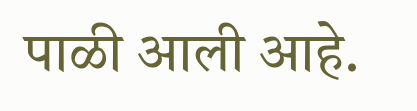पाळी आली आहे.